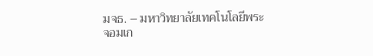มจธ. – มหาวิทยาลัยเทคโนโลยีพระจอมเก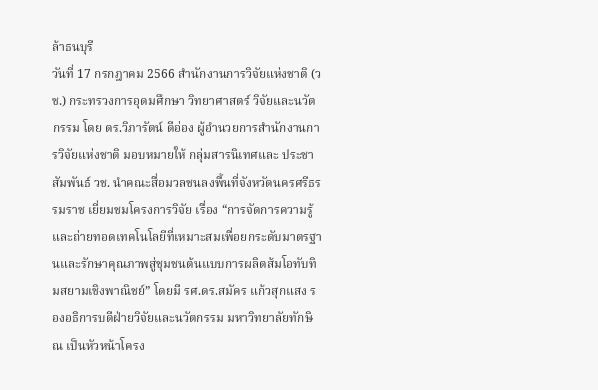ล้าธนบุรี
วันที่ 17 กรกฎาคม 2566 สำนักงานการวิจัยแห่งชาติ (วช.) กระทรวงการอุดมศึกษา วิทยาศาสตร์ วิจัยและนวัตกรรม โดย ดร.วิภารัตน์ ดีอ่อง ผู้อำนวยการสำนักงานการวิจัยแห่งชาติ มอบหมายให้ กลุ่มสารนิเทศและ ประชาสัมพันธ์ วช. นำคณะสื่อมวลชนลงพื้นที่จังหวัดนครศรีธรรมราช เยี่ยมชมโครงการวิจัย เรื่อง “การจัดการความรู้และถ่ายทอดเทคโนโลยีที่เหมาะสมเพื่อยกระดับมาตรฐานและรักษาคุณภาพสู่ชุมชนต้นแบบการผลิตส้มโอทับทิมสยามเชิงพาณิชย์” โดยมี รศ.ดร.สมัคร แก้วสุกแสง รองอธิการบดีฝ่ายวิจัยและนวัตกรรม มหาวิทยาลัยทักษิณ เป็นหัวหน้าโครง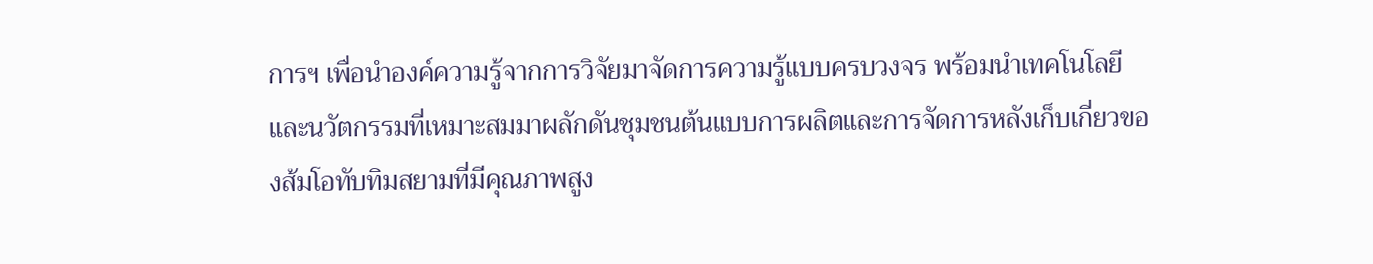การฯ เพื่อนำองค์ความรู้จากการวิจัยมาจัดการความรู้แบบครบวงจร พร้อมนำเทคโนโลยีและนวัตกรรมที่เหมาะสมมาผลักดันชุมชนต้นแบบการผลิตและการจัดการหลังเก็บเกี่ยวของส้มโอทับทิมสยามที่มีคุณภาพสูง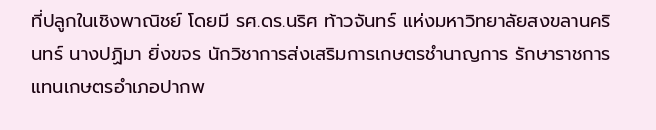ที่ปลูกในเชิงพาณิชย์ โดยมี รศ.ดร.นริศ ท้าวจันทร์ แห่งมหาวิทยาลัยสงขลานครินทร์ นางปฏิมา ยิ่งขจร นักวิชาการส่งเสริมการเกษตรชำนาญการ รักษาราชการแทนเกษตรอำเภอปากพ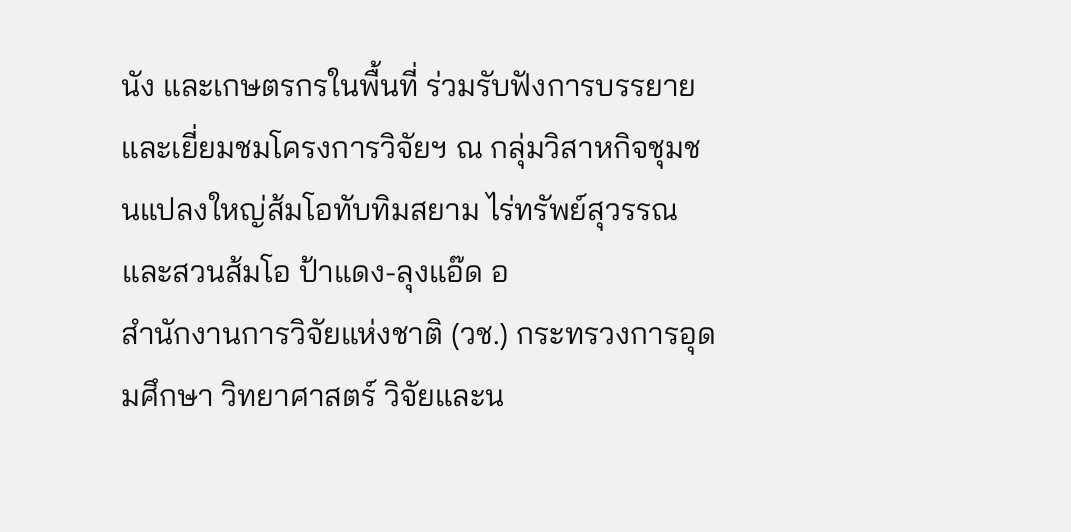นัง และเกษตรกรในพื้นที่ ร่วมรับฟังการบรรยายและเยี่ยมชมโครงการวิจัยฯ ณ กลุ่มวิสาหกิจชุมชนแปลงใหญ่ส้มโอทับทิมสยาม ไร่ทรัพย์สุวรรณ และสวนส้มโอ ป้าแดง-ลุงแอ๊ด อ
สำนักงานการวิจัยแห่งชาติ (วช.) กระทรวงการอุดมศึกษา วิทยาศาสตร์ วิจัยและน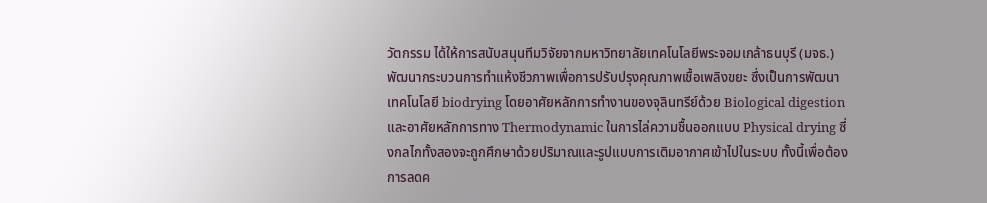วัตกรรม ได้ให้การสนับสนุนทีมวิจัยจากมหาวิทยาลัยเทคโนโลยีพระจอมเกล้าธนบุรี (มจธ.) พัฒนากระบวนการทำแห้งชีวภาพเพื่อการปรับปรุงคุณภาพเชื้อเพลิงขยะ ซึ่งเป็นการพัฒนาเทคโนโลยี biodrying โดยอาศัยหลักการทำงานของจุลินทรีย์ด้วย Biological digestion และอาศัยหลักการทาง Thermodynamic ในการไล่ความชื้นออกแบบ Physical drying ซึ่งกลไกทั้งสองจะถูกศึกษาด้วยปริมาณและรูปแบบการเติมอากาศเข้าไปในระบบ ทั้งนี้เพื่อต้องการลดค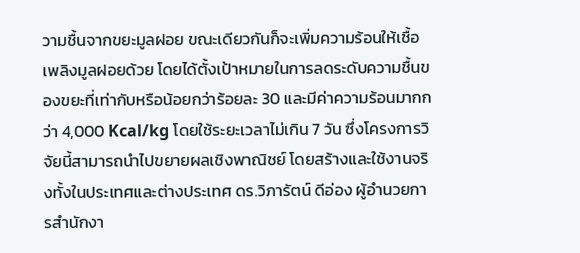วามชื้นจากขยะมูลฝอย ขณะเดียวกันก็จะเพิ่มความร้อนให้เชื้อเพลิงมูลฝอยด้วย โดยได้ตั้งเป้าหมายในการลดระดับความชื้นของขยะที่เท่ากับหรือน้อยกว่าร้อยละ 30 และมีค่าความร้อนมากกว่า 4,000 Kcal/kg โดยใช้ระยะเวลาไม่เกิน 7 วัน ซึ่งโครงการวิจัยนี้สามารถนำไปขยายผลเชิงพาณิชย์ โดยสร้างและใช้งานจริงทั้งในประเทศและต่างประเทศ ดร.วิภารัตน์ ดีอ่อง ผู้อำนวยการสำนักงา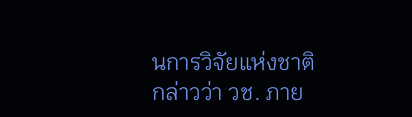นการวิจัยแห่งชาติ กล่าวว่า วช. ภาย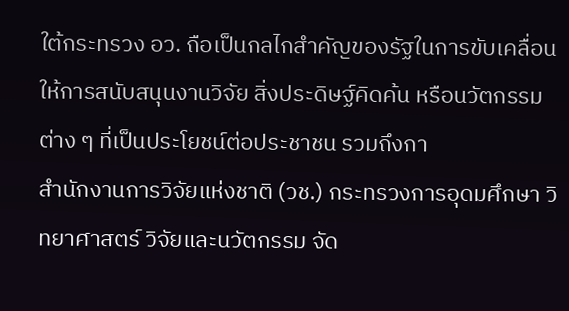ใต้กระทรวง อว. ถือเป็นกลไกสำคัญของรัฐในการขับเคลื่อนให้การสนับสนุนงานวิจัย สิ่งประดิษฐ์คิดค้น หรือนวัตกรรมต่าง ๆ ที่เป็นประโยชน์ต่อประชาชน รวมถึงกา
สำนักงานการวิจัยแห่งชาติ (วช.) กระทรวงการอุดมศึกษา วิทยาศาสตร์ วิจัยและนวัตกรรม จัด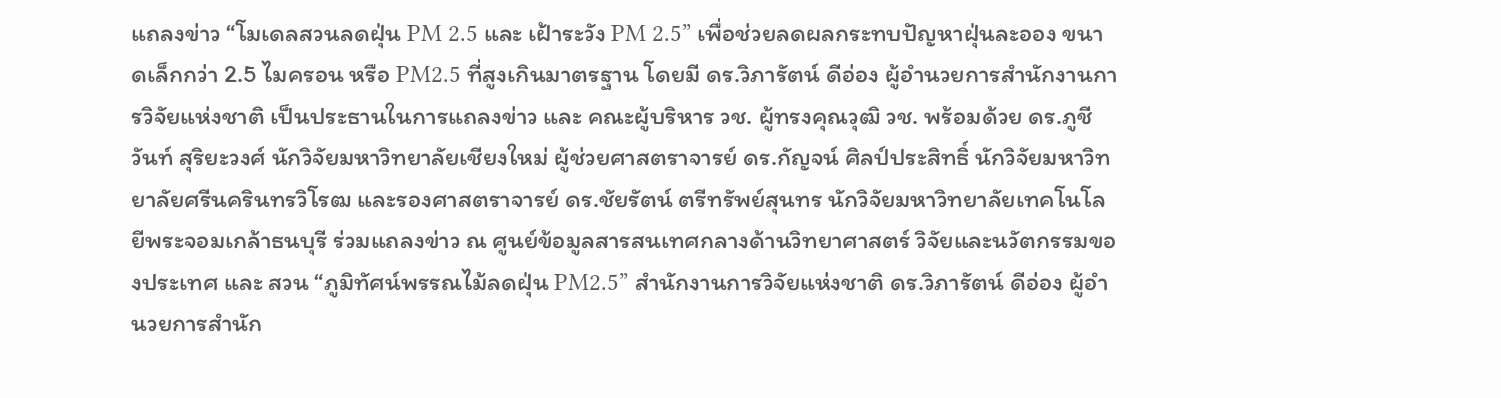แถลงข่าว “โมเดลสวนลดฝุ่น PM 2.5 และ เฝ้าระวัง PM 2.5” เพื่อช่วยลดผลกระทบปัญหาฝุ่นละออง ขนาดเล็กกว่า 2.5 ไมครอน หรือ PM2.5 ที่สูงเกินมาตรฐาน โดยมี ดร.วิภารัตน์ ดีอ่อง ผู้อำนวยการสำนักงานการวิจัยแห่งชาติ เป็นประธานในการแถลงข่าว และ คณะผู้บริหาร วช. ผู้ทรงคุณวุฒิ วช. พร้อมด้วย ดร.ภูชีวันท์ สุริยะวงศ์ นักวิจัยมหาวิทยาลัยเชียงใหม่ ผู้ช่วยศาสตราจารย์ ดร.กัญจน์ ศิลป์ประสิทธิ์ นักวิจัยมหาวิทยาลัยศรีนครินทรวิโรฒ และรองศาสตราจารย์ ดร.ชัยรัตน์ ตรีทรัพย์สุนทร นักวิจัยมหาวิทยาลัยเทคโนโลยีพระจอมเกล้าธนบุรี ร่วมแถลงข่าว ณ ศูนย์ข้อมูลสารสนเทศกลางด้านวิทยาศาสตร์ วิจัยและนวัตกรรมของประเทศ และ สวน “ภูมิทัศน์พรรณไม้ลดฝุ่น PM2.5” สำนักงานการวิจัยแห่งชาติ ดร.วิภารัตน์ ดีอ่อง ผู้อำนวยการสำนัก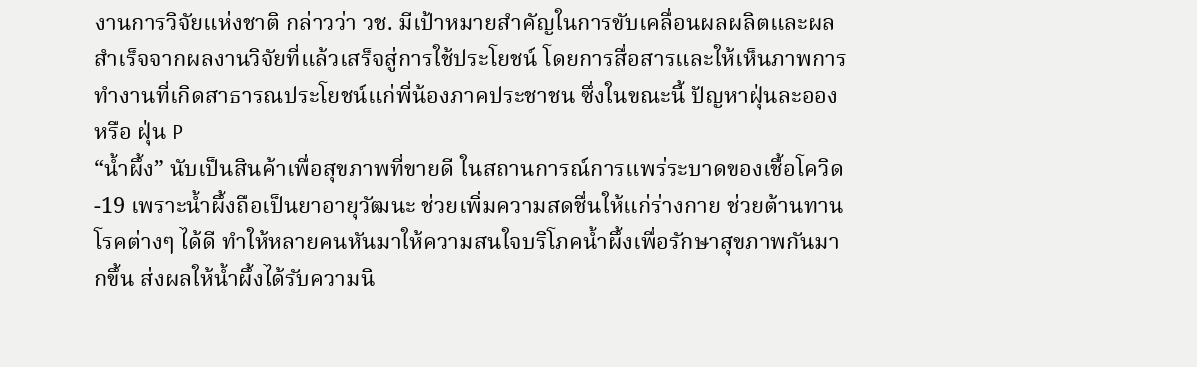งานการวิจัยแห่งชาติ กล่าวว่า วช. มีเป้าหมายสำคัญในการขับเคลื่อนผลผลิตและผลสำเร็จจากผลงานวิจัยที่แล้วเสร็จสู่การใช้ประโยชน์ โดยการสื่อสารและให้เห็นภาพการทำงานที่เกิดสาธารณประโยชน์แก่พี่น้องภาคประชาชน ซึ่งในขณะนี้ ปัญหาฝุ่นละออง หรือ ฝุ่น P
“น้ำผึ้ง” นับเป็นสินค้าเพื่อสุขภาพที่ขายดี ในสถานการณ์การแพร่ระบาดของเชื้อโควิด-19 เพราะน้ำผึ้งถือเป็นยาอายุวัฒนะ ช่วยเพิ่มความสดชื่นให้แก่ร่างกาย ช่วยต้านทานโรคต่างๆ ได้ดี ทำให้หลายคนหันมาให้ความสนใจบริโภคน้ำผึ้งเพื่อรักษาสุขภาพกันมากขึ้น ส่งผลให้น้ำผึ้งได้รับความนิ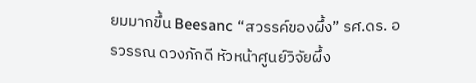ยมมากขึ้น Beesanc “สวรรค์ของผึ้ง” รศ.ดร. อรวรรณ ดวงภักดี หัวหน้าศูนย์วิจัยผึ้ง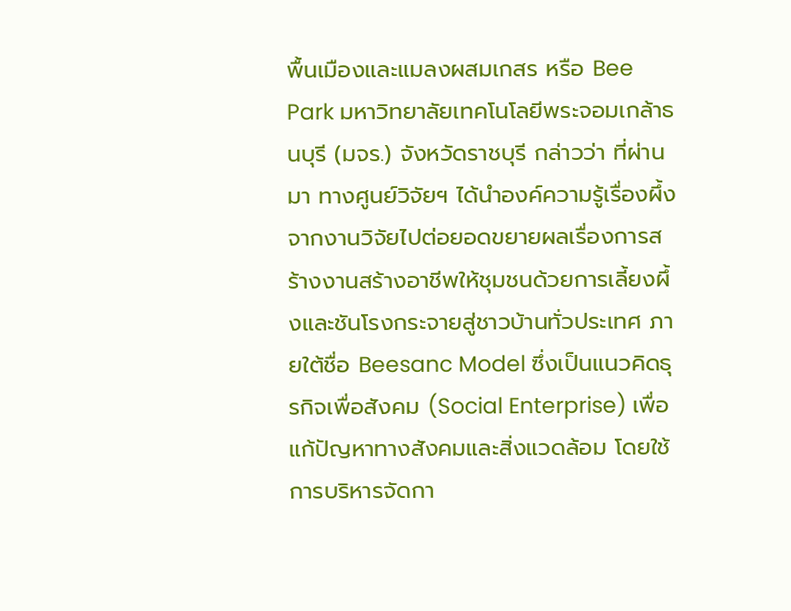พื้นเมืองและแมลงผสมเกสร หรือ Bee Park มหาวิทยาลัยเทคโนโลยีพระจอมเกล้าธนบุรี (มจร.) จังหวัดราชบุรี กล่าวว่า ที่ผ่านมา ทางศูนย์วิจัยฯ ได้นำองค์ความรู้เรื่องผึ้งจากงานวิจัยไปต่อยอดขยายผลเรื่องการสร้างงานสร้างอาชีพให้ชุมชนด้วยการเลี้ยงผึ้งและชันโรงกระจายสู่ชาวบ้านทั่วประเทศ ภายใต้ชื่อ Beesanc Model ซึ่งเป็นแนวคิดธุรกิจเพื่อสังคม (Social Enterprise) เพื่อแก้ปัญหาทางสังคมและสิ่งแวดล้อม โดยใช้การบริหารจัดกา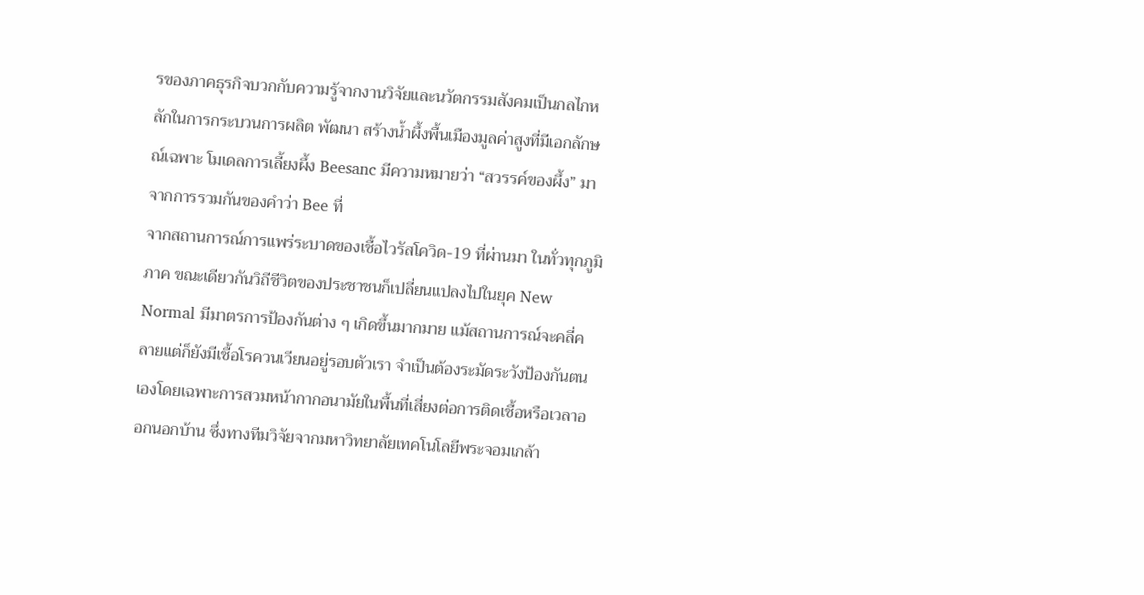รของภาคธุรกิจบวกกับความรู้จากงานวิจัยและนวัตกรรมสังคมเป็นกลไกหลักในการกระบวนการผลิต พัฒนา สร้างน้ำผึ้งพื้นเมืองมูลค่าสูงที่มีเอกลักษณ์เฉพาะ โมเดลการเลี้ยงผึ้ง Beesanc มีความหมายว่า “สวรรค์ของผึ้ง” มาจากการรวมกันของคำว่า Bee ที่
จากสถานการณ์การแพร่ระบาดของเชื้อไวรัสโควิด-19 ที่ผ่านมา ในทั่วทุกภูมิภาค ขณะเดียวกันวิถีชีวิตของประชาชนก็เปลี่ยนแปลงไปในยุค New Normal มีมาตรการป้องกันต่าง ๆ เกิดขึ้นมากมาย แม้สถานการณ์จะคลี่คลายแต่ก็ยังมีเชื้อโรควนเวียนอยู่รอบตัวเรา จำเป็นต้องระมัดระวังป้องกันตนเองโดยเฉพาะการสวมหน้ากากอนามัยในพื้นที่เสี่ยงต่อการติดเชื้อหรือเวลาออกนอกบ้าน ซึ่งทางทีมวิจัยจากมหาวิทยาลัยเทคโนโลยีพระจอมเกล้า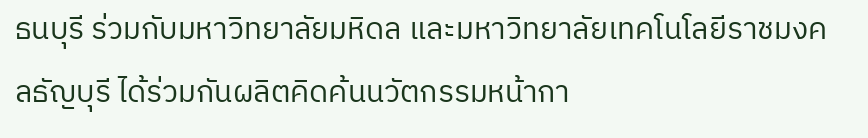ธนบุรี ร่วมกับมหาวิทยาลัยมหิดล และมหาวิทยาลัยเทคโนโลยีราชมงคลธัญบุรี ได้ร่วมกันผลิตคิดค้นนวัตกรรมหน้ากา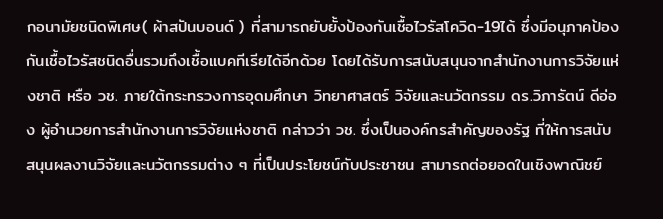กอนามัยชนิดพิเศษ( ผ้าสปันบอนด์ ) ที่สามารถยับยั้งป้องกันเชื้อไวรัสโควิด-19ได้ ซึ่งมีอนุภาคป้องกันเชื้อไวรัสชนิดอื่นรวมถึงเชื้อแบคทีเรียได้อีกด้วย โดยได้รับการสนับสนุนจากสำนักงานการวิจัยแห่งชาติ หรือ วช. ภายใต้กระทรวงการอุดมศึกษา วิทยาศาสตร์ วิจัยและนวัตกรรม ดร.วิภารัตน์ ดีอ่อง ผู้อำนวยการสำนักงานการวิจัยแห่งชาติ กล่าวว่า วช. ซึ่งเป็นองค์กรสำคัญของรัฐ ที่ให้การสนับสนุนผลงานวิจัยและนวัตกรรมต่าง ๆ ที่เป็นประโยชน์กับประชาชน สามารถต่อยอดในเชิงพาณิชย์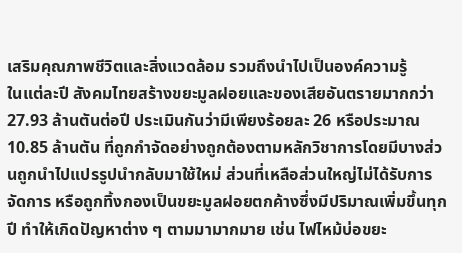เสริมคุณภาพชีวิตและสิ่งแวดล้อม รวมถึงนำไปเป็นองค์ความรู้
ในแต่ละปี สังคมไทยสร้างขยะมูลฝอยและของเสียอันตรายมากกว่า 27.93 ล้านตันต่อปี ประเมินกันว่ามีเพียงร้อยละ 26 หรือประมาณ 10.85 ล้านตัน ที่ถูกกำจัดอย่างถูกต้องตามหลักวิชาการโดยมีบางส่วนถูกนำไปแปรรูปนำกลับมาใช้ใหม่ ส่วนที่เหลือส่วนใหญ่ไม่ได้รับการจัดการ หรือถูกทิ้งกองเป็นขยะมูลฝอยตกค้างซึ่งมีปริมาณเพิ่มขึ้นทุกปี ทำให้เกิดปัญหาต่าง ๆ ตามมามากมาย เช่น ไฟไหม้บ่อขยะ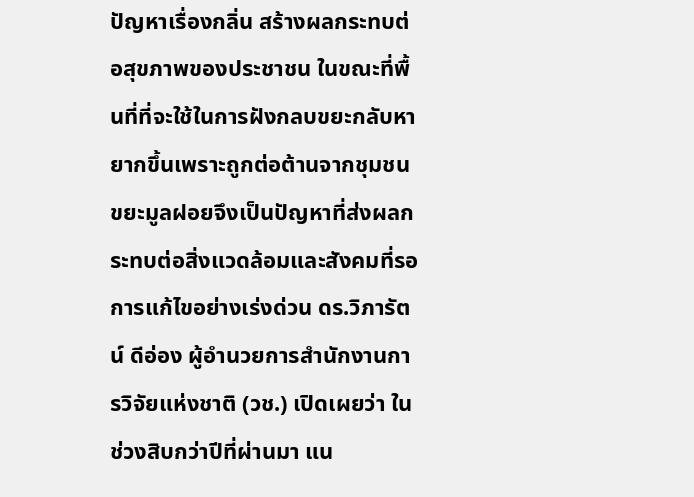ปัญหาเรื่องกลิ่น สร้างผลกระทบต่อสุขภาพของประชาชน ในขณะที่พื้นที่ที่จะใช้ในการฝังกลบขยะกลับหายากขึ้นเพราะถูกต่อต้านจากชุมชน ขยะมูลฝอยจึงเป็นปัญหาที่ส่งผลกระทบต่อสิ่งแวดล้อมและสังคมที่รอการแก้ไขอย่างเร่งด่วน ดร.วิภารัตน์ ดีอ่อง ผู้อำนวยการสำนักงานการวิจัยแห่งชาติ (วช.) เปิดเผยว่า ในช่วงสิบกว่าปีที่ผ่านมา แน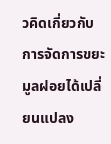วคิดเกี่ยวกับการจัดการขยะมูลฝอยได้เปลี่ยนแปลง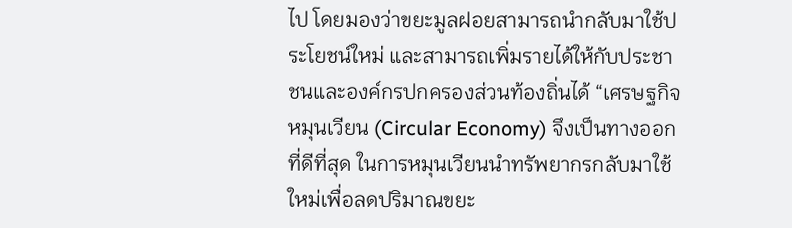ไป โดยมองว่าขยะมูลฝอยสามารถนำกลับมาใช้ประโยชน์ใหม่ และสามารถเพิ่มรายได้ให้กับประชาชนและองค์กรปกครองส่วนท้องถิ่นได้ “เศรษฐกิจหมุนเวียน (Circular Economy) จึงเป็นทางออกที่ดีที่สุด ในการหมุนเวียนนำทรัพยากรกลับมาใช้ใหม่เพื่อลดปริมาณขยะ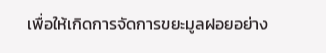เพื่อให้เกิดการจัดการขยะมูลฝอยอย่าง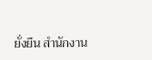ยั่งยืน สำนักงาน